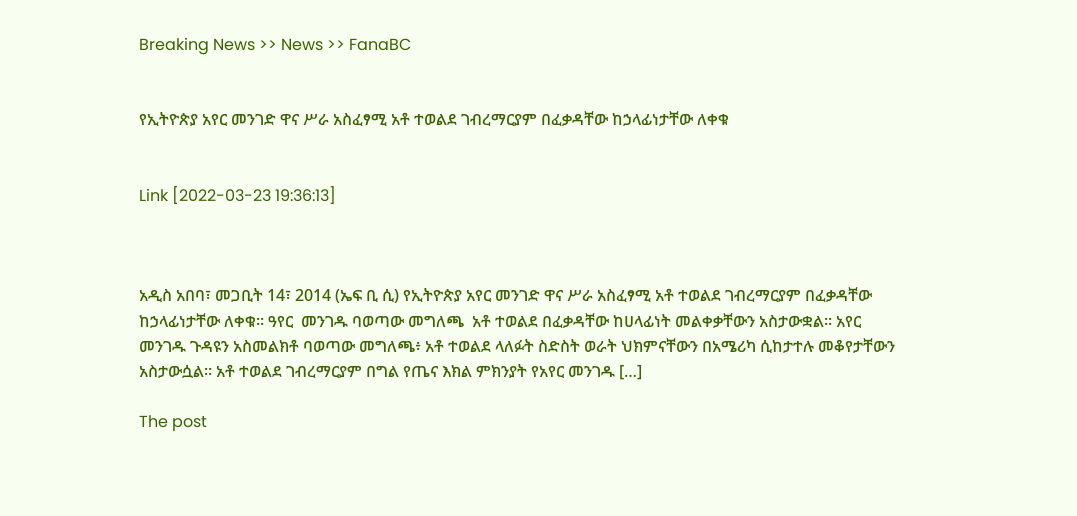Breaking News >> News >> FanaBC


የኢትዮጵያ አየር መንገድ ዋና ሥራ አስፈፃሚ አቶ ተወልደ ገብረማርያም በፈቃዳቸው ከኃላፊነታቸው ለቀቁ


Link [2022-03-23 19:36:13]



አዲስ አበባ፣ መጋቢት 14፣ 2014 (ኤፍ ቢ ሲ) የኢትዮጵያ አየር መንገድ ዋና ሥራ አስፈፃሚ አቶ ተወልደ ገብረማርያም በፈቃዳቸው ከኃላፊነታቸው ለቀቁ። ዓየር  መንገዱ ባወጣው መግለጫ  አቶ ተወልደ በፈቃዳቸው ከሀላፊነት መልቀቃቸውን አስታውቋል። አየር መንገዱ ጉዳዩን አስመልክቶ ባወጣው መግለጫ፥ አቶ ተወልደ ላለፉት ስድስት ወራት ህክምናቸውን በአሜሪካ ሲከታተሉ መቆየታቸውን አስታውሷል፡፡ አቶ ተወልደ ገብረማርያም በግል የጤና እክል ምክንያት የአየር መንገዱ […]

The post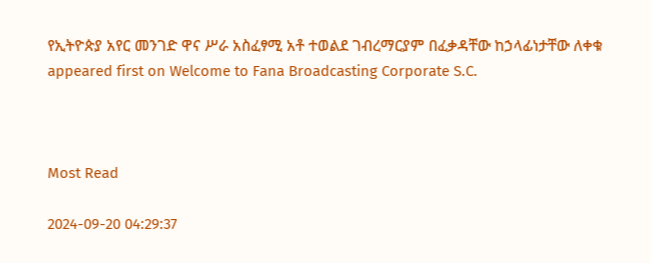የኢትዮጵያ አየር መንገድ ዋና ሥራ አስፈፃሚ አቶ ተወልደ ገብረማርያም በፈቃዳቸው ከኃላፊነታቸው ለቀቁ appeared first on Welcome to Fana Broadcasting Corporate S.C.



Most Read

2024-09-20 04:29:37